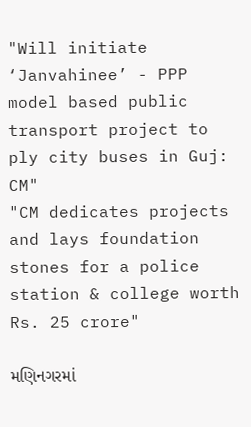"Will initiate ‘Janvahinee’ - PPP model based public transport project to ply city buses in Guj: CM"
"CM dedicates projects and lays foundation stones for a police station & college worth Rs. 25 crore"

મણિનગરમાં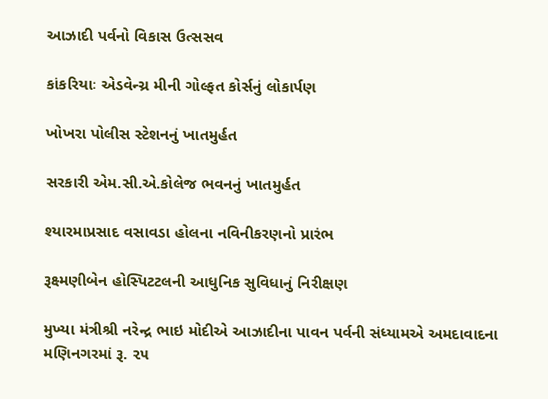આઝાદી પર્વનો વિકાસ ઉત્સસવ

કાંકરિયાઃ એડવેન્ચ્ર મીની ગોલ્ફત કોર્સનું લોકાર્પણ

ખોખરા પોલીસ સ્ટે‍શનનું ખાતમુર્હત

સરકારી એમ.સી.એ.કોલેજ ભવનનું ખાતમુર્હત

શ્યારમાપ્રસાદ વસાવડા હોલના નવિનીકરણનો પ્રારંભ

રૂક્ષ્મણીબેન હોસ્પિટટલની આધુનિક સુવિધાનું નિરીક્ષણ

મુખ્યા મંત્રીશ્રી નરેન્દ્ર ભાઇ મોદીએ આઝાદીના પાવન પર્વની સંધ્યામએ અમદાવાદના મણિનગરમાં રૂ. ૨૫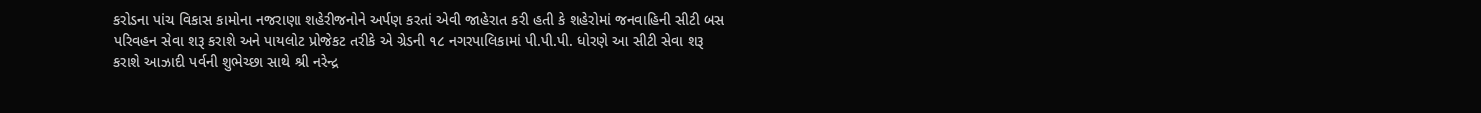કરોડના પાંચ વિકાસ કામોના નજરાણા શહેરીજનોને અર્પણ કરતાં એવી જાહેરાત કરી હતી કે શહેરોમાં જનવાહિની સીટી બસ પરિવહન સેવા શરૂ કરાશે અને પાયલોટ પ્રોજેકટ તરીકે એ ગ્રેડની ૧૮ નગરપાલિકામાં પી.પી.પી. ધોરણે આ સીટી સેવા શરૂ કરાશે આઝાદી પર્વની શુભેચ્છા સાથે શ્રી નરેન્દ્ર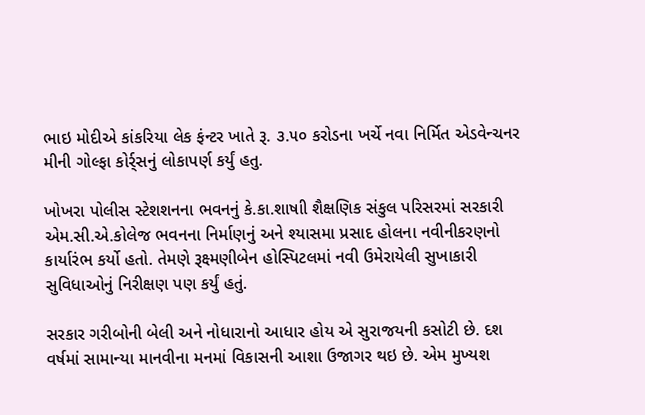ભાઇ મોદીએ કાંકરિયા લેક ફંન્ટર ખાતે રૂ. ૩.૫૦ કરોડના ખર્ચે નવા નિર્મિત એડવેન્ચનર મીની ગોલ્ફા કોર્ર્સનું લોકાપર્ણ કર્યું હતુ.

ખોખરા પોલીસ સ્ટેશશનના ભવનનું કે.કા.શાષાી શૈક્ષણિક સંકુલ પરિસરમાં સરકારી એમ.સી.એ.કોલેજ ભવનના નિર્માણનું અને શ્યાસમા પ્રસાદ હોલના નવીનીકરણનો કાર્યારંભ કર્યો હતો. તેમણે રૂક્ષ્મણીબેન હોસ્પિટલમાં નવી ઉમેરાયેલી સુખાકારી સુવિધાઓનું નિરીક્ષણ પણ કર્યું હતું.

સરકાર ગરીબોની બેલી અને નોધારાનો આધાર હોય એ સુરાજયની કસોટી છે. દશ વર્ષમાં સામાન્યા માનવીના મનમાં વિકાસની આશા ઉજાગર થઇ છે. એમ મુખ્યશ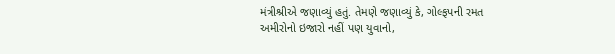મંત્રીશ્રીએ જણાવ્યું હતું. તેમણે જણાવ્યું કે, ગોલ્ફપની રમત અમીરોનો ઇજારો નહીં પણ યુવાનો,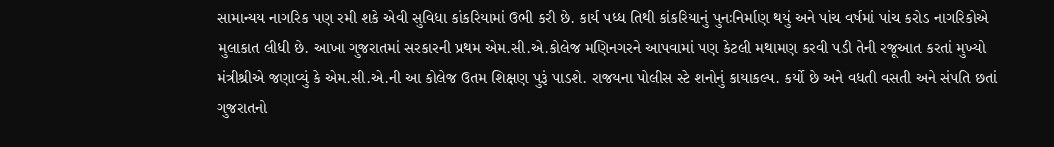સામાન્યય નાગરિક પણ રમી શકે એવી સુવિધા કાંકરિયામાં ઉભી કરી છે. કાર્ય પધ્ધ તિથી કાંકરિયાનું પુનઃનિર્માણ થયું અને પાંચ વર્ષમાં પાંચ કરોડ નાગરિકોએ મુલાકાત લીધી છે. આખા ગુજરાતમાં સરકારની પ્રથમ એમ.સી.એ.કોલેજ મણિનગરને આપવામાં પણ કેટલી મથામણ કરવી પડી તેની રજૂઆત કરતાં મુખ્યો મંત્રીશ્રીએ જણાવ્યું કે એમ.સી.એ.ની આ કોલેજ ઉતમ શિક્ષણ પુરૂં પાડશે. રાજયના પોલીસ સ્ટે શનોનું કાયાકલ્પ. કર્યો છે અને વધતી વસતી અને સંપતિ છતાં ગુજરાતનો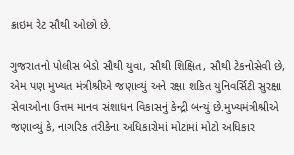ક્રાઇમ રેટ સૌથી ઓછો છે.

ગુજરાતનો પોલીસ બેડો સૌથી યુવા, સૌથી શિક્ષિત, સૌથી ટેકનોસેવી છે, એમ પણ મુખ્યત મંત્રીશ્રીએ જણાવ્યું અને રક્ષા શકિત યુનિવર્સિટી સુરક્ષા સેવાઓના ઉત્તમ માનવ સંશાધન વિકાસનું કેન્દ્રી બન્યું છે.મુખ્યમંત્રીશ્રીએ જણાવ્યું કે, નાગરિક તરીકેના અધિકારોમાં મોટામાં મોટો અધિકાર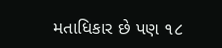મતાધિકાર છે પણ ૧૮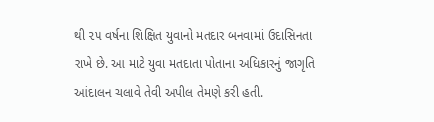થી ૨૫ વર્ષના શિક્ષિત યુવાનો મતદાર બનવામાં ઉદાસિનતા રાખે છે. આ માટે યુવા મતદાતા પોતાના અધિકારનું જાગૃતિ આંદાલન ચલાવે તેવી અપીલ તેમણે કરી હતી.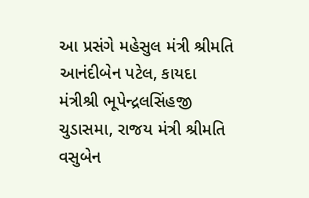આ પ્રસંગે મહેસુલ મંત્રી શ્રીમતિ આનંદીબેન પટેલ, કાયદા મંત્રીશ્રી ભૂપેન્દ્રલસિંહજી ચુડાસમા, રાજય મંત્રી શ્રીમતિ વસુબેન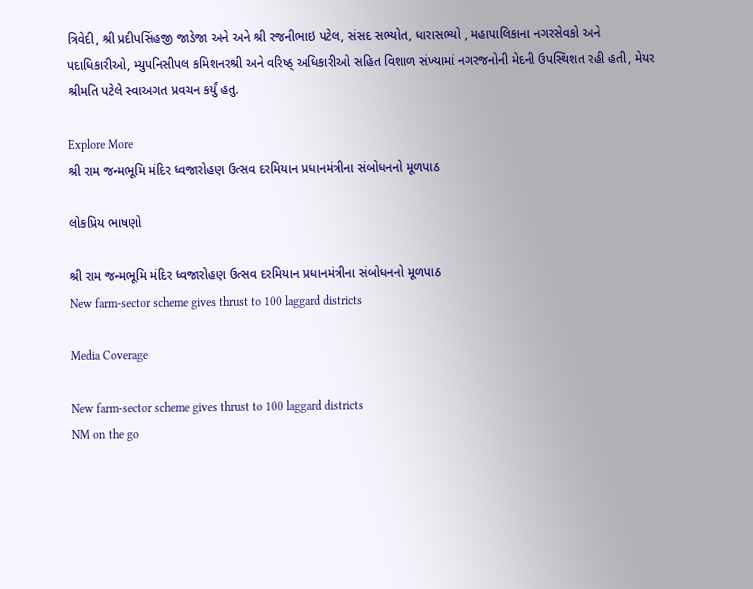ત્રિવેદી, શ્રી પ્રદીપસિંહજી જાડેજા અને અને શ્રી રજનીભાઇ પટેલ, સંસદ સભ્યોત, ધારાસભ્યો , મહાપાલિકાના નગરસેવકો અને પદાધિકારીઓ, મ્યુપનિસીપલ કમિશનરશ્રી અને વરિષ્ઠ્ અધિકારીઓ સહિત વિશાળ સંખ્યામાં નગરજનોની મેદની ઉપસ્થિશત રહી હતી, મેયર શ્રીમતિ પટેલે સ્વાઅગત પ્રવચન કર્યું હતુ.

Explore More
શ્રી રામ જન્મભૂમિ મંદિર ધ્વજારોહણ ઉત્સવ દરમિયાન પ્રધાનમંત્રીના સંબોધનનો મૂળપાઠ

લોકપ્રિય ભાષણો

શ્રી રામ જન્મભૂમિ મંદિર ધ્વજારોહણ ઉત્સવ દરમિયાન પ્રધાનમંત્રીના સંબોધનનો મૂળપાઠ
New farm-sector scheme gives thrust to 100 laggard districts

Media Coverage

New farm-sector scheme gives thrust to 100 laggard districts
NM on the go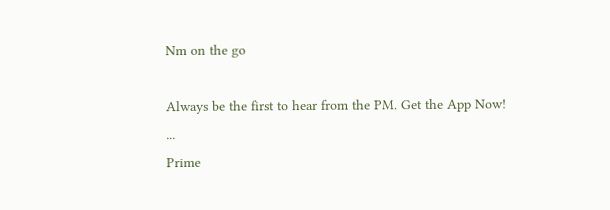Nm on the go

Always be the first to hear from the PM. Get the App Now!
...
Prime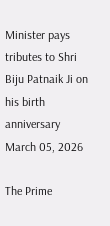Minister pays tributes to Shri Biju Patnaik Ji on his birth anniversary
March 05, 2026

The Prime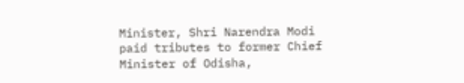Minister, Shri Narendra Modi paid tributes to former Chief Minister of Odisha,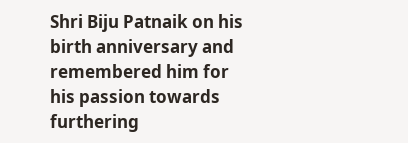Shri Biju Patnaik on his birth anniversary and remembered him for his passion towards furthering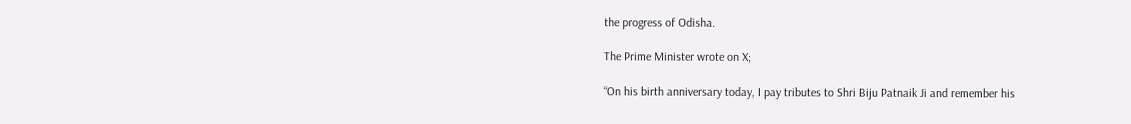the progress of Odisha.

The Prime Minister wrote on X;

“On his birth anniversary today, I pay tributes to Shri Biju Patnaik Ji and remember his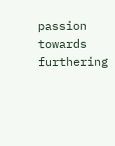passion towards furthering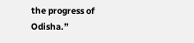the progress of Odisha.”